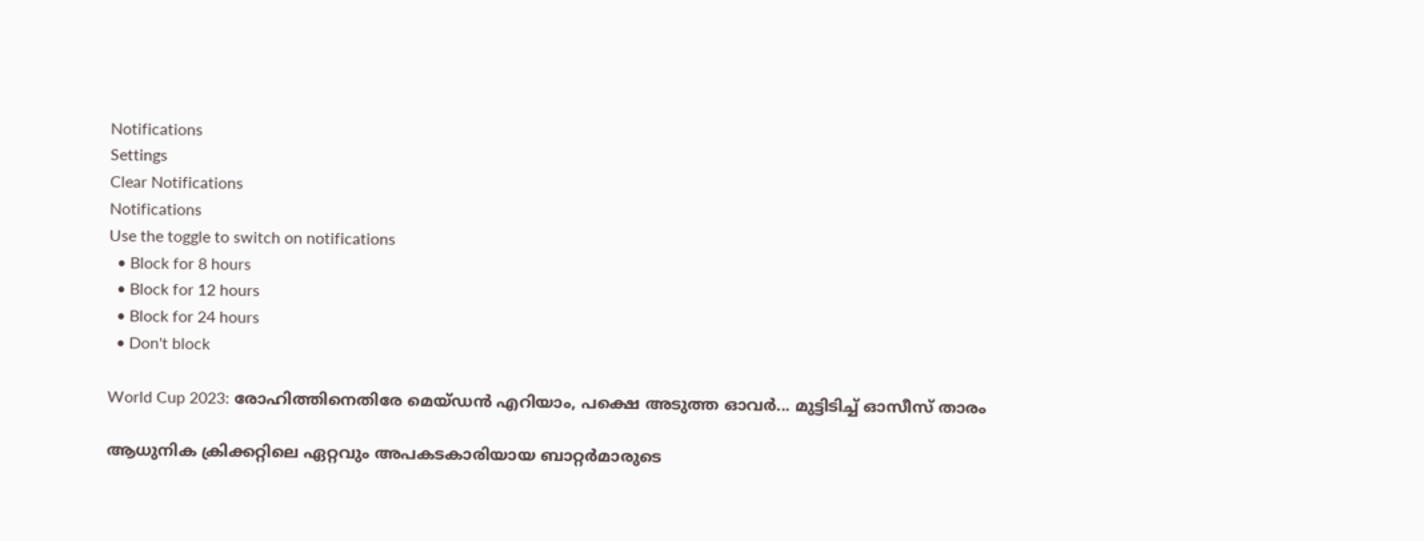Notifications
Settings
Clear Notifications
Notifications
Use the toggle to switch on notifications
  • Block for 8 hours
  • Block for 12 hours
  • Block for 24 hours
  • Don't block

World Cup 2023: രോഹിത്തിനെതിരേ മെയ്ഡന്‍ എറിയാം, പക്ഷെ അടുത്ത ഓവര്‍... മുട്ടിടിച്ച് ഓസീസ് താരം

ആധുനിക ക്രിക്കറ്റിലെ ഏറ്റവും അപകടകാരിയായ ബാറ്റര്‍മാരുടെ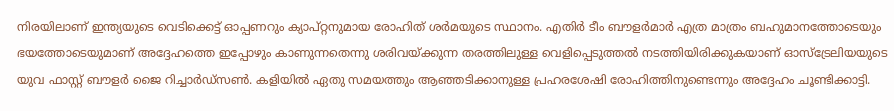നിരയിലാണ് ഇന്ത്യയുടെ വെടിക്കെട്ട് ഓപ്പണറും ക്യാപ്റ്റനുമായ രോഹിത് ശര്‍മയുടെ സ്ഥാനം. എതിര്‍ ടീം ബൗളര്‍മാര്‍ എത്ര മാത്രം ബഹുമാനത്തോടെയും ഭയത്തോടെയുമാണ് അദ്ദേഹത്തെ ഇപ്പോഴും കാണുന്നതെന്നു ശരിവയ്ക്കുന്ന തരത്തിലുള്ള വെളിപ്പെടുത്തല്‍ നടത്തിയിരിക്കുകയാണ് ഓസ്‌ട്രേലിയയുടെ യുവ ഫാസ്റ്റ് ബൗളര്‍ ജൈ റിച്ചാര്‍ഡ്‌സണ്‍. കളിയില്‍ ഏതു സമയത്തും ആഞ്ഞടിക്കാനുള്ള പ്രഹരശേഷി രോഹിത്തിനുണ്ടെന്നും അദ്ദേഹം ചൂണ്ടിക്കാട്ടി.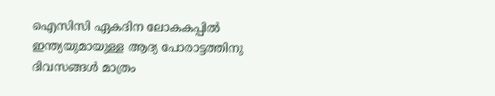ഐസിസി ഏകദിന ലോകകപ്പില്‍ ഇന്ത്യയുമായുള്ള ആദ്യ പോരാട്ടത്തിനു ദിവസങ്ങള്‍ മാത്രം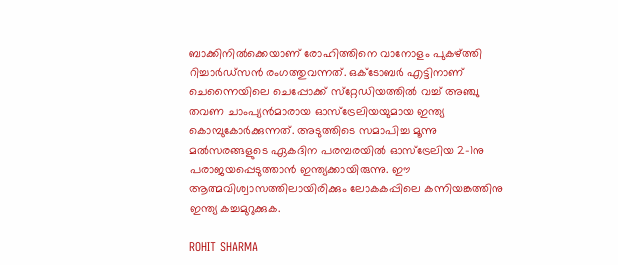ബാക്കിനില്‍ക്കെയാണ് രോഹിത്തിനെ വാനോളം പുകഴ്ത്തി റിച്ചാര്‍ഡ്‌സന്‍ രംഗത്തുവന്നത്. ഒക്ടോബര്‍ എട്ടിനാണ് ചെന്നൈയിലെ ചെപ്പോക്ക് സ്‌റ്റേഡിയത്തില്‍ വച്ച് അഞ്ചു തവണ ചാംപ്യന്‍മാരായ ഓസ്‌ട്രേലിയയുമായ ഇന്ത്യ കൊമ്പുകോര്‍ക്കുന്നത്. അടുത്തിടെ സമാപിച്ച മൂന്നു മല്‍സരങ്ങളുടെ ഏകദിന പരമ്പരയില്‍ ഓസ്‌ട്രേലിയ 2-1നു പരാജയപ്പെടുത്താന്‍ ഇന്ത്യക്കായിരുന്നു. ഈ ആത്മവിശ്വാസത്തിലായിരിക്കും ലോകകപ്പിലെ കന്നിയങ്കത്തിനു ഇന്ത്യ കച്ചമുറുക്കുക.

ROHIT SHARMA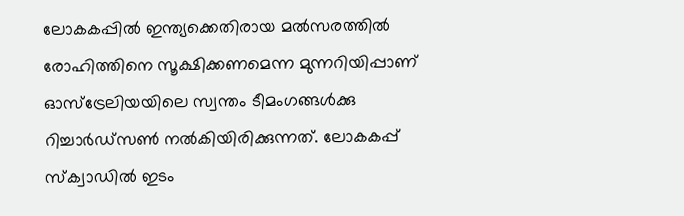ലോകകപ്പില്‍ ഇന്ത്യക്കെതിരായ മല്‍സരത്തില്‍ രോഹിത്തിനെ സൂക്ഷിക്കണമെന്ന മുന്നറിയിപ്പാണ് ഓസ്ട്രേലിയയിലെ സ്വന്തം ടീമംഗങ്ങള്‍ക്കു റിച്ചാര്‍ഡ്‌സണ്‍ നല്‍കിയിരിക്കുന്നത്. ലോകകപ്പ് സ്‌ക്വാഡില്‍ ഇടം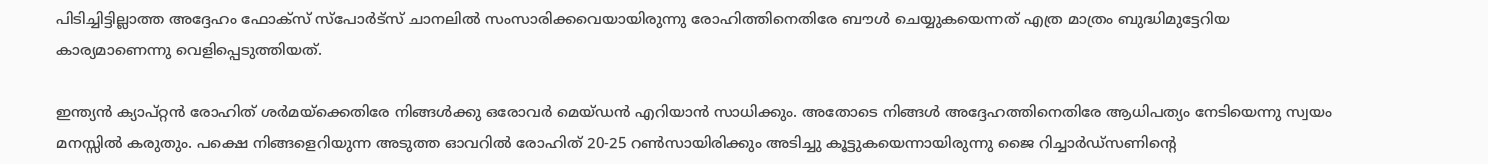പിടിച്ചിട്ടില്ലാത്ത അദ്ദേഹം ഫോക്‌സ് സ്‌പോര്‍ട്‌സ് ചാനലില്‍ സംസാരിക്കവെയായിരുന്നു രോഹിത്തിനെതിരേ ബൗള്‍ ചെയ്യുകയെന്നത് എത്ര മാത്രം ബുദ്ധിമുട്ടേറിയ കാര്യമാണെന്നു വെളിപ്പെടുത്തിയത്.

ഇന്ത്യന്‍ ക്യാപ്റ്റന്‍ രോഹിത് ശര്‍മയ്‌ക്കെതിരേ നിങ്ങള്‍ക്കു ഒരോവര്‍ മെയ്ഡന്‍ എറിയാന്‍ സാധിക്കും. അതോടെ നിങ്ങള്‍ അദ്ദേഹത്തിനെതിരേ ആധിപത്യം നേടിയെന്നു സ്വയം മനസ്സില്‍ കരുതും. പക്ഷെ നിങ്ങളെറിയുന്ന അടുത്ത ഓവറില്‍ രോഹിത് 20-25 റണ്‍സായിരിക്കും അടിച്ചു കൂട്ടുകയെന്നായിരുന്നു ജൈ റിച്ചാര്‍ഡ്‌സണിന്റെ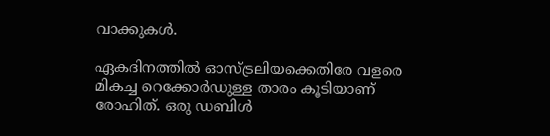വാക്കുകള്‍.

ഏകദിനത്തില്‍ ഓസ്ട്രലിയക്കെതിരേ വളരെ മികച്ച റെക്കോര്‍ഡുള്ള താരം കൂടിയാണ് രോഹിത്. ഒരു ഡബിള്‍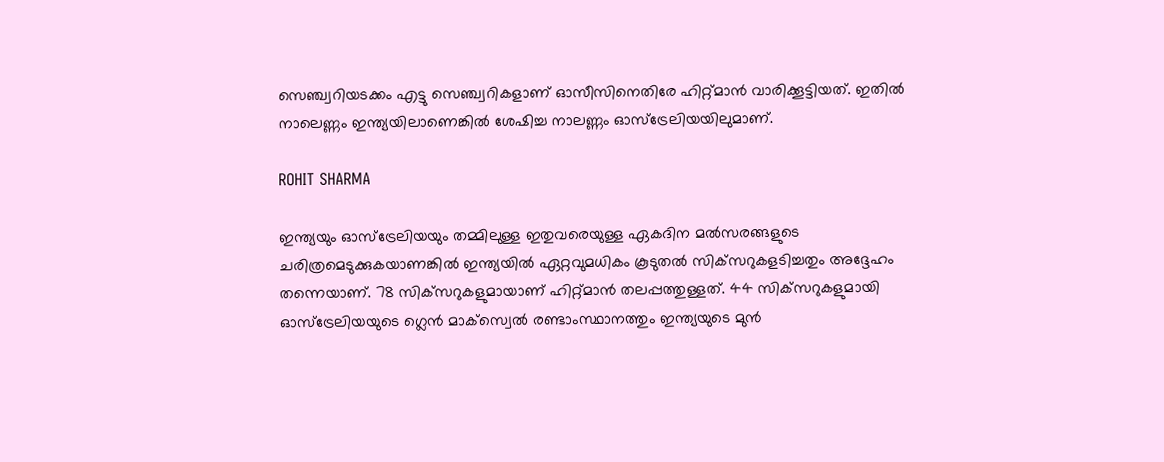സെഞ്ച്വറിയടക്കം എട്ടു സെഞ്ച്വറികളാണ് ഓസീസിനെതിരേ ഹിറ്റ്മാന്‍ വാരിക്കൂട്ടിയത്. ഇതില്‍ നാലെണ്ണം ഇന്ത്യയിലാണെങ്കില്‍ ശേഷിച്ച നാലണ്ണം ഓസ്‌ട്രേലിയയിലുമാണ്.

ROHIT SHARMA

ഇന്ത്യയും ഓസ്‌ട്രേലിയയും തമ്മിലുള്ള ഇതുവരെയുള്ള ഏകദിന മല്‍സരങ്ങളുടെ ചരിത്രമെടുക്കുകയാണങ്കില്‍ ഇന്ത്യയില്‍ ഏറ്റവുമധികം കൂടുതല്‍ സിക്‌സറുകളടിച്ചതും അദ്ദേഹം തന്നെയാണ്. 78 സിക്‌സറുകളുമായാണ് ഹിറ്റ്മാന്‍ തലപ്പത്തുള്ളത്. 44 സിക്‌സറുകളുമായി ഓസ്‌ട്രേലിയയുടെ ഗ്ലെന്‍ മാക്‌സ്വെല്‍ രണ്ടാംസ്ഥാനത്തും ഇന്ത്യയുടെ മുന്‍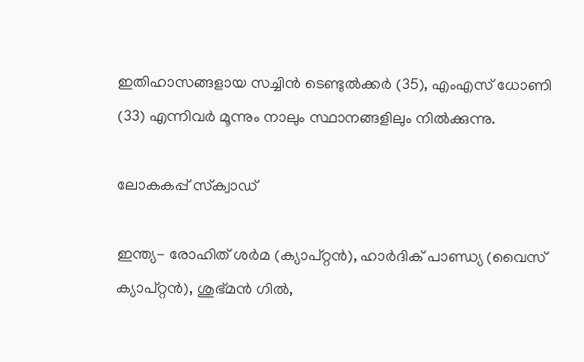ഇതിഹാസങ്ങളായ സച്ചിന്‍ ടെണ്ടുല്‍ക്കര്‍ (35), എംഎസ് ധോണി (33) എന്നിവര്‍ മൂന്നും നാലും സ്ഥാനങ്ങളിലും നില്‍ക്കുന്നു.

ലോകകപ്പ് സ്‌ക്വാഡ്

ഇന്ത്യ- രോഹിത് ശര്‍മ (ക്യാപ്റ്റന്‍), ഹാര്‍ദിക് പാണ്ഡ്യ (വൈസ് ക്യാപ്റ്റന്‍), ശുഭ്മന്‍ ഗില്‍,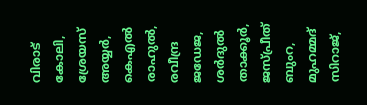വിരാട് കോലി, ശ്രേയസ് അയ്യര്‍, കെഎല്‍ രാഹുല്‍, രവീന്ദ്ര ജഡേജ, ശര്‍ദുല്‍ താക്കൂര്‍, ജസ്പ്രീത് ബുംറ, മുഹമ്മദ് സിറാജ്,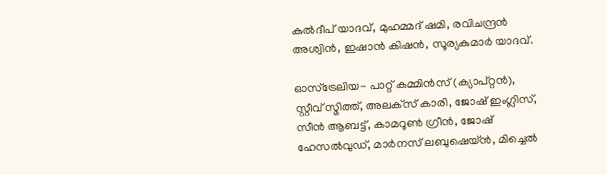കുല്‍ദീപ് യാദവ്, മുഹമ്മദ് ഷമി, രവിചന്ദ്രന്‍ അശ്വിന്‍, ഇഷാന്‍ കിഷന്‍, സൂര്യകുമാര്‍ യാദവ്.

ഓസ്‌ട്രേലിയ- പാറ്റ് കമ്മിന്‍സ് (ക്യാപ്റ്റന്‍), സ്റ്റീവ് സ്മിത്ത്, അലക്‌സ് കാരി, ജോഷ് ഇംഗ്ലിസ്, സീന്‍ ആബട്ട്, കാമറൂണ്‍ ഗ്രീന്‍, ജോഷ് ഹേസല്‍വുഡ്, മാര്‍നസ് ലബുഷെയ്ന്‍, മിച്ചെല്‍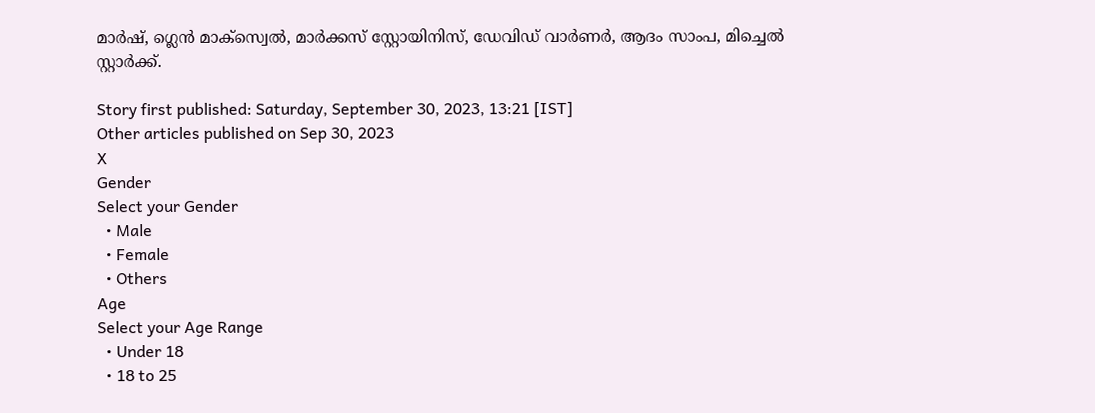മാര്‍ഷ്, ഗ്ലെന്‍ മാക്‌സ്വെല്‍, മാര്‍ക്കസ് സ്റ്റോയിനിസ്, ഡേവിഡ് വാര്‍ണര്‍, ആദം സാംപ, മിച്ചെല്‍ സ്റ്റാര്‍ക്ക്.

Story first published: Saturday, September 30, 2023, 13:21 [IST]
Other articles published on Sep 30, 2023
X
Gender
Select your Gender
  • Male
  • Female
  • Others
Age
Select your Age Range
  • Under 18
  • 18 to 25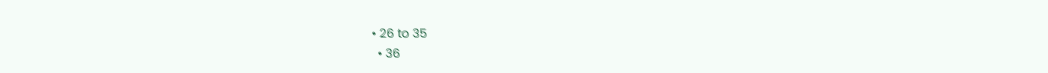• 26 to 35
  • 36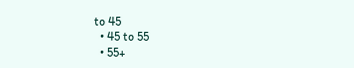to 45
  • 45 to 55
  • 55+